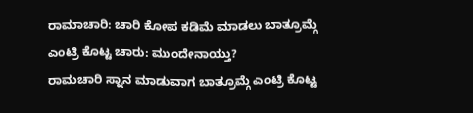ರಾಮಾಚಾರಿ: ಚಾರಿ ಕೋಪ ಕಡಿಮೆ ಮಾಡಲು ಬಾತ್ರೂಮ್ಗೆ ಎಂಟ್ರಿ ಕೊಟ್ಟ ಚಾರು: ಮುಂದೇನಾಯ್ತು?
ರಾಮಚಾರಿ ಸ್ನಾನ ಮಾಡುವಾಗ ಬಾತ್ರೂಮ್ಗೆ ಎಂಟ್ರಿ ಕೊಟ್ಟ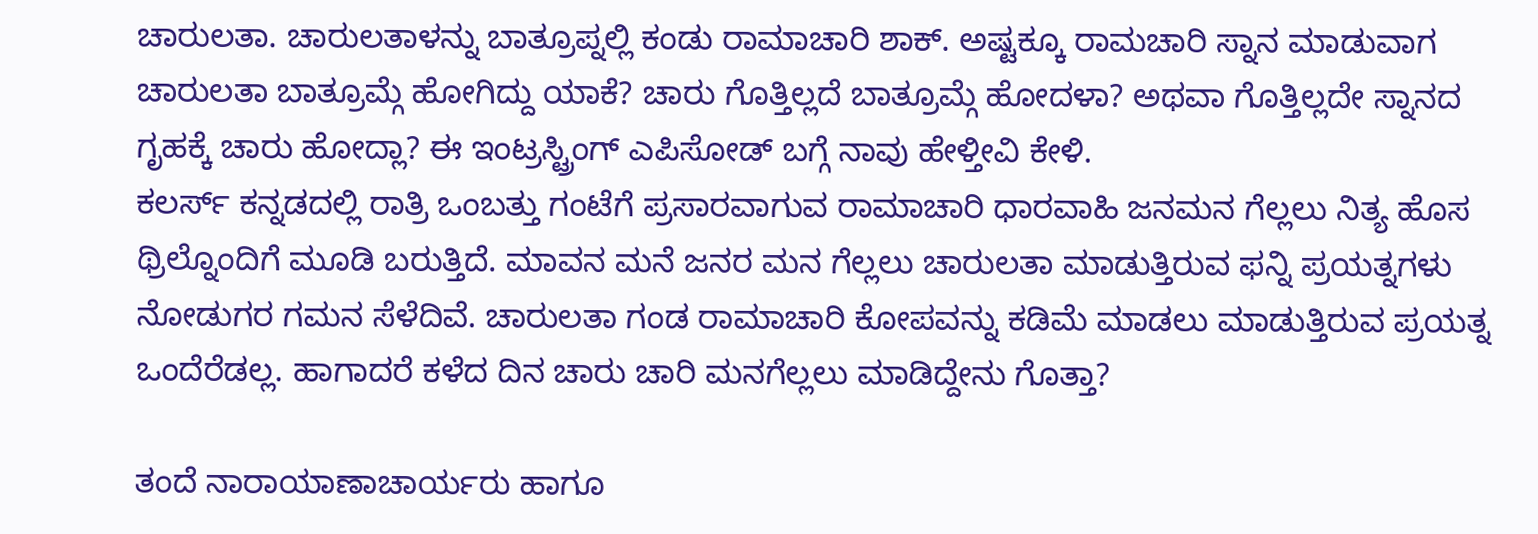ಚಾರುಲತಾ. ಚಾರುಲತಾಳನ್ನು ಬಾತ್ರೂಪ್ನಲ್ಲಿ ಕಂಡು ರಾಮಾಚಾರಿ ಶಾಕ್. ಅಷ್ಟಕ್ಕೂ ರಾಮಚಾರಿ ಸ್ನಾನ ಮಾಡುವಾಗ ಚಾರುಲತಾ ಬಾತ್ರೂಮ್ಗೆ ಹೋಗಿದ್ದು ಯಾಕೆ? ಚಾರು ಗೊತ್ತಿಲ್ಲದೆ ಬಾತ್ರೂಮ್ಗೆ ಹೋದಳಾ? ಅಥವಾ ಗೊತ್ತಿಲ್ಲದೇ ಸ್ನಾನದ ಗೃಹಕ್ಕೆ ಚಾರು ಹೋದ್ಲಾ? ಈ ಇಂಟ್ರಸ್ಟ್ರಿಂಗ್ ಎಪಿಸೋಡ್ ಬಗ್ಗೆ ನಾವು ಹೇಳ್ತೀವಿ ಕೇಳಿ.
ಕಲರ್ಸ್ ಕನ್ನಡದಲ್ಲಿ ರಾತ್ರಿ ಒಂಬತ್ತು ಗಂಟೆಗೆ ಪ್ರಸಾರವಾಗುವ ರಾಮಾಚಾರಿ ಧಾರವಾಹಿ ಜನಮನ ಗೆಲ್ಲಲು ನಿತ್ಯ ಹೊಸ ಥ್ರಿಲ್ನೊಂದಿಗೆ ಮೂಡಿ ಬರುತ್ತಿದೆ. ಮಾವನ ಮನೆ ಜನರ ಮನ ಗೆಲ್ಲಲು ಚಾರುಲತಾ ಮಾಡುತ್ತಿರುವ ಫನ್ನಿ ಪ್ರಯತ್ನಗಳು ನೋಡುಗರ ಗಮನ ಸೆಳೆದಿವೆ. ಚಾರುಲತಾ ಗಂಡ ರಾಮಾಚಾರಿ ಕೋಪವನ್ನು ಕಡಿಮೆ ಮಾಡಲು ಮಾಡುತ್ತಿರುವ ಪ್ರಯತ್ನ ಒಂದೆರೆಡಲ್ಲ. ಹಾಗಾದರೆ ಕಳೆದ ದಿನ ಚಾರು ಚಾರಿ ಮನಗೆಲ್ಲಲು ಮಾಡಿದ್ದೇನು ಗೊತ್ತಾ?

ತಂದೆ ನಾರಾಯಾಣಾಚಾರ್ಯರು ಹಾಗೂ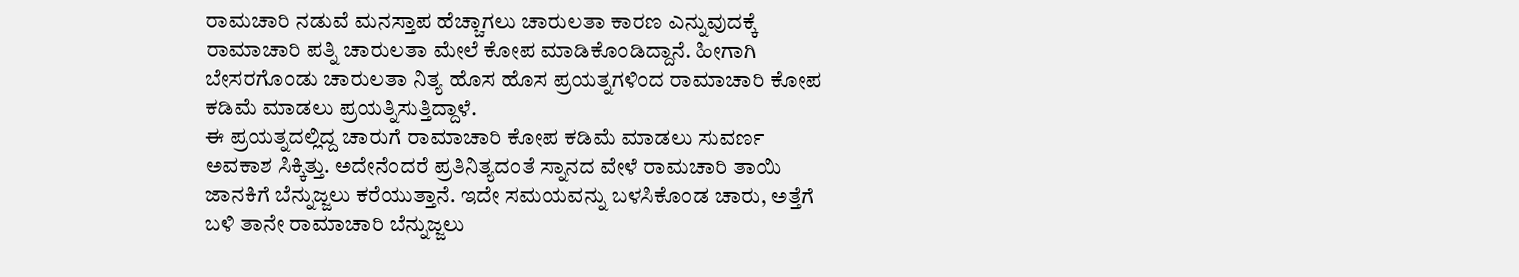ರಾಮಚಾರಿ ನಡುವೆ ಮನಸ್ತಾಪ ಹೆಚ್ಚಾಗಲು ಚಾರುಲತಾ ಕಾರಣ ಎನ್ನುವುದಕ್ಕೆ ರಾಮಾಚಾರಿ ಪತ್ನಿ ಚಾರುಲತಾ ಮೇಲೆ ಕೋಪ ಮಾಡಿಕೊಂಡಿದ್ದಾನೆ. ಹೀಗಾಗಿ ಬೇಸರಗೊಂಡು ಚಾರುಲತಾ ನಿತ್ಯ ಹೊಸ ಹೊಸ ಪ್ರಯತ್ನಗಳಿಂದ ರಾಮಾಚಾರಿ ಕೋಪ ಕಡಿಮೆ ಮಾಡಲು ಪ್ರಯತ್ನಿಸುತ್ತಿದ್ದಾಳೆ.
ಈ ಪ್ರಯತ್ನದಲ್ಲಿದ್ದ ಚಾರುಗೆ ರಾಮಾಚಾರಿ ಕೋಪ ಕಡಿಮೆ ಮಾಡಲು ಸುವರ್ಣ ಅವಕಾಶ ಸಿಕ್ಕಿತ್ತು. ಅದೇನೆಂದರೆ ಪ್ರತಿನಿತ್ಯದಂತೆ ಸ್ನಾನದ ವೇಳೆ ರಾಮಚಾರಿ ತಾಯಿ ಜಾನಕಿಗೆ ಬೆನ್ನುಜ್ಜಲು ಕರೆಯುತ್ತಾನೆ. ಇದೇ ಸಮಯವನ್ನು ಬಳಸಿಕೊಂಡ ಚಾರು, ಅತ್ತೆಗೆ ಬಳಿ ತಾನೇ ರಾಮಾಚಾರಿ ಬೆನ್ನುಜ್ಜಲು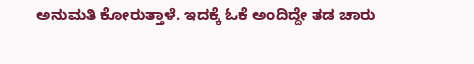ಅನುಮತಿ ಕೋರುತ್ತಾಳೆ. ಇದಕ್ಕೆ ಓಕೆ ಅಂದಿದ್ದೇ ತಡ ಚಾರು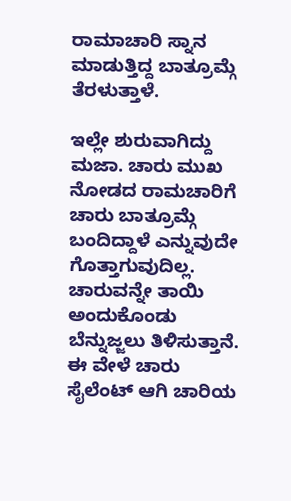ರಾಮಾಚಾರಿ ಸ್ನಾನ ಮಾಡುತ್ತಿದ್ದ ಬಾತ್ರೂಮ್ಗೆ ತೆರಳುತ್ತಾಳೆ.

ಇಲ್ಲೇ ಶುರುವಾಗಿದ್ದು ಮಜಾ. ಚಾರು ಮುಖ ನೋಡದ ರಾಮಚಾರಿಗೆ ಚಾರು ಬಾತ್ರೂಮ್ಗೆ ಬಂದಿದ್ದಾಳೆ ಎನ್ನುವುದೇ ಗೊತ್ತಾಗುವುದಿಲ್ಲ. ಚಾರುವನ್ನೇ ತಾಯಿ ಅಂದುಕೊಂಡು ಬೆನ್ನುಜ್ಜಲು ತಿಳಿಸುತ್ತಾನೆ. ಈ ವೇಳೆ ಚಾರು ಸೈಲೆಂಟ್ ಆಗಿ ಚಾರಿಯ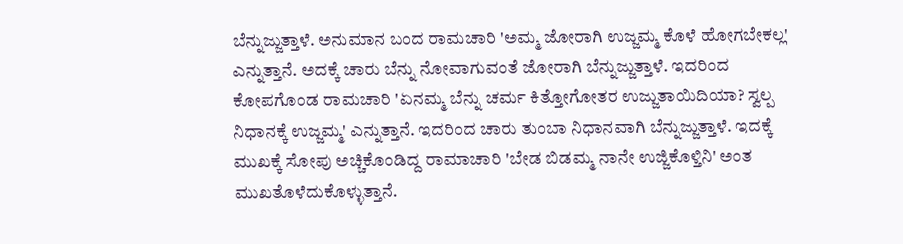ಬೆನ್ನುಜ್ಜುತ್ತಾಳೆ. ಅನುಮಾನ ಬಂದ ರಾಮಚಾರಿ 'ಅಮ್ಮ ಜೋರಾಗಿ ಉಜ್ಜಮ್ಮ ಕೊಳೆ ಹೋಗಬೇಕಲ್ಲ' ಎನ್ನುತ್ತಾನೆ. ಅದಕ್ಕೆ ಚಾರು ಬೆನ್ನು ನೋವಾಗುವಂತೆ ಜೋರಾಗಿ ಬೆನ್ನುಜ್ಜುತ್ತಾಳೆ. ಇದರಿಂದ ಕೋಪಗೊಂಡ ರಾಮಚಾರಿ 'ಏನಮ್ಮ ಬೆನ್ನು ಚರ್ಮ ಕಿತ್ತೋಗೋತರ ಉಜ್ಜುತಾಯಿದಿಯಾ? ಸ್ವಲ್ಪ ನಿಧಾನಕ್ಕೆ ಉಜ್ಜಮ್ಮ' ಎನ್ನುತ್ತಾನೆ. ಇದರಿಂದ ಚಾರು ತುಂಬಾ ನಿಧಾನವಾಗಿ ಬೆನ್ನುಜ್ಜುತ್ತಾಳೆ. ಇದಕ್ಕೆ ಮುಖಕ್ಕೆ ಸೋಪು ಅಚ್ಚಿಕೊಂಡಿದ್ದ ರಾಮಾಚಾರಿ 'ಬೇಡ ಬಿಡಮ್ಮ ನಾನೇ ಉಜ್ಜಿಕೊಳ್ತಿನಿ' ಅಂತ ಮುಖತೊಳೆದುಕೊಳ್ಳುತ್ತಾನೆ.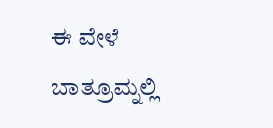ಈ ವೇಳೆ ಬಾತ್ರೂಮ್ನಲ್ಲಿ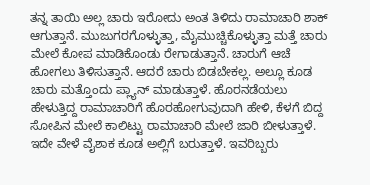ತನ್ನ ತಾಯಿ ಅಲ್ಲ ಚಾರು ಇರೋದು ಅಂತ ತಿಳಿದು ರಾಮಾಚಾರಿ ಶಾಕ್ ಆಗುತ್ತಾನೆ. ಮುಜುಗರಗೊಳ್ಳುತ್ತಾ, ಮೈಮುಚ್ಚಿಕೊಳ್ಳುತ್ತಾ ಮತ್ತೆ ಚಾರು ಮೇಲೆ ಕೋಪ ಮಾಡಿಕೊಂಡು ರೇಗಾಡುತ್ತಾನೆ. ಚಾರುಗೆ ಆಚೆ ಹೋಗಲು ತಿಳಿಸುತ್ತಾನೆ. ಆದರೆ ಚಾರು ಬಿಡಬೇಕಲ್ಲ. ಅಲ್ಲೂ ಕೂಡ ಚಾರು ಮತ್ತೊಂದು ಪ್ಲ್ಯಾನ್ ಮಾಡುತ್ತಾಳೆ. ಹೊರನಡೆಯಲು ಹೇಳುತ್ತಿದ್ದ ರಾಮಾಚಾರಿಗೆ ಹೊರಹೋಗುವುದಾಗಿ ಹೇಳಿ, ಕೆಳಗೆ ಬಿದ್ದ ಸೋಪಿನ ಮೇಲೆ ಕಾಲಿಟ್ಟು ರಾಮಾಚಾರಿ ಮೇಲೆ ಜಾರಿ ಬೀಳುತ್ತಾಳೆ. ಇದೇ ವೇಳೆ ವೈಶಾಕ ಕೂಡ ಅಲ್ಲಿಗೆ ಬರುತ್ತಾಳೆ. ಇವರಿಬ್ಬರು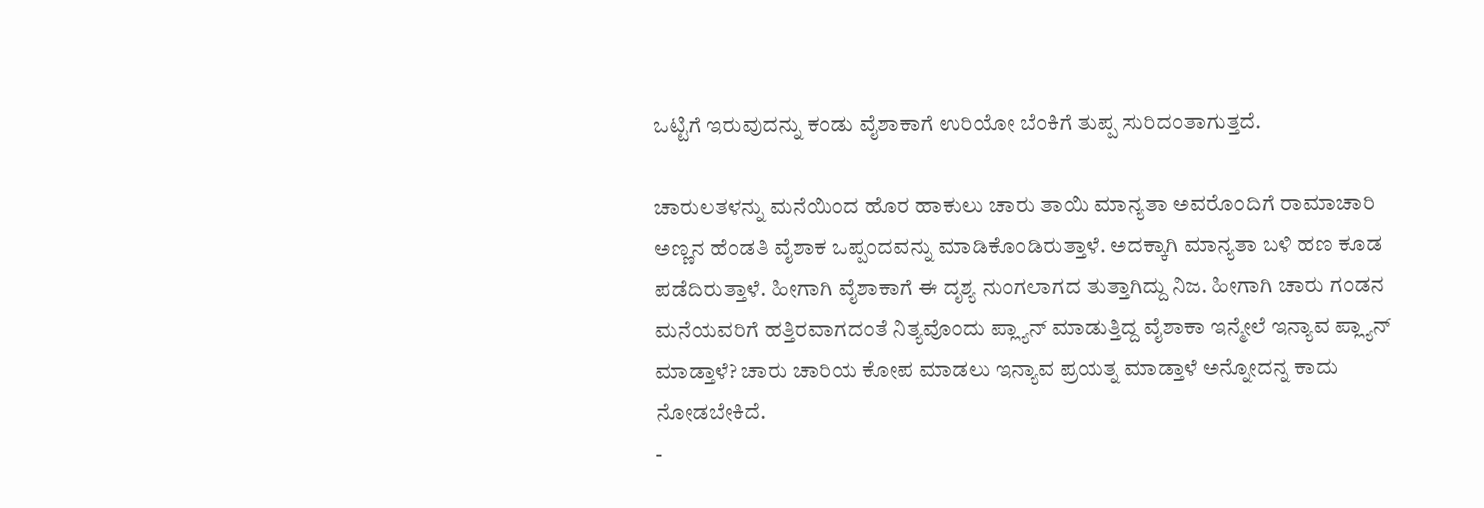ಒಟ್ಟಿಗೆ ಇರುವುದನ್ನು ಕಂಡು ವೈಶಾಕಾಗೆ ಉರಿಯೋ ಬೆಂಕಿಗೆ ತುಪ್ಪ ಸುರಿದಂತಾಗುತ್ತದೆ.

ಚಾರುಲತಳನ್ನು ಮನೆಯಿಂದ ಹೊರ ಹಾಕುಲು ಚಾರು ತಾಯಿ ಮಾನ್ಯತಾ ಅವರೊಂದಿಗೆ ರಾಮಾಚಾರಿ ಅಣ್ಣನ ಹೆಂಡತಿ ವೈಶಾಕ ಒಪ್ಪಂದವನ್ನು ಮಾಡಿಕೊಂಡಿರುತ್ತಾಳೆ. ಅದಕ್ಕಾಗಿ ಮಾನ್ಯತಾ ಬಳಿ ಹಣ ಕೂಡ ಪಡೆದಿರುತ್ತಾಳೆ. ಹೀಗಾಗಿ ವೈಶಾಕಾಗೆ ಈ ದೃಶ್ಯ ನುಂಗಲಾಗದ ತುತ್ತಾಗಿದ್ದು ನಿಜ. ಹೀಗಾಗಿ ಚಾರು ಗಂಡನ ಮನೆಯವರಿಗೆ ಹತ್ತಿರವಾಗದಂತೆ ನಿತ್ಯವೊಂದು ಪ್ಲ್ಯಾನ್ ಮಾಡುತ್ತಿದ್ದ ವೈಶಾಕಾ ಇನ್ಮೇಲೆ ಇನ್ಯಾವ ಪ್ಲ್ಯಾನ್ ಮಾಡ್ತಾಳೆ? ಚಾರು ಚಾರಿಯ ಕೋಪ ಮಾಡಲು ಇನ್ಯಾವ ಪ್ರಯತ್ನ ಮಾಡ್ತಾಳೆ ಅನ್ನೋದನ್ನ ಕಾದು ನೋಡಬೇಕಿದೆ.
-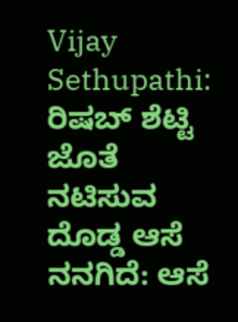Vijay Sethupathi: ರಿಷಬ್ ಶೆಟ್ಟಿ ಜೊತೆ ನಟಿಸುವ ದೊಡ್ಡ ಆಸೆ ನನಗಿದೆ: ಆಸೆ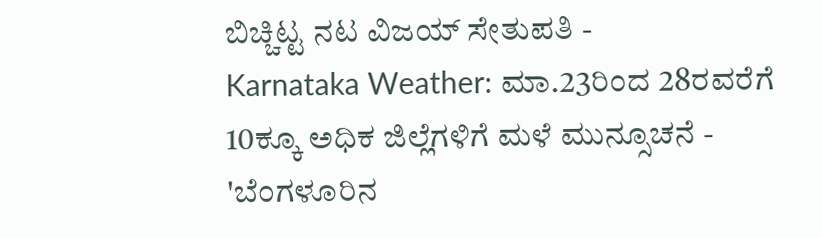ಬಿಚ್ಚಿಟ್ಟ ನಟ ವಿಜಯ್ ಸೇತುಪತಿ -
Karnataka Weather: ಮಾ.23ರಿಂದ 28ರವರೆಗೆ 10ಕ್ಕೂ ಅಧಿಕ ಜಿಲ್ಲೆಗಳಿಗೆ ಮಳೆ ಮುನ್ಸೂಚನೆ -
'ಬೆಂಗಳೂರಿನ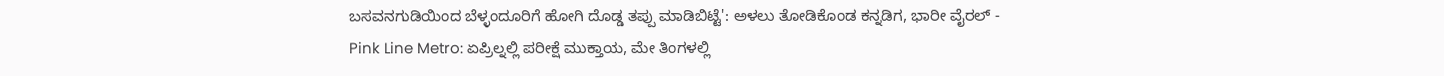ಬಸವನಗುಡಿಯಿಂದ ಬೆಳ್ಳಂದೂರಿಗೆ ಹೋಗಿ ದೊಡ್ಡ ತಪ್ಪು ಮಾಡಿಬಿಟ್ಟೆ': ಅಳಲು ತೋಡಿಕೊಂಡ ಕನ್ನಡಿಗ, ಭಾರೀ ವೈರಲ್ -
Pink Line Metro: ಏಪ್ರಿಲ್ನಲ್ಲಿ ಪರೀಕ್ಷೆ ಮುಕ್ತಾಯ, ಮೇ ತಿಂಗಳಲ್ಲಿ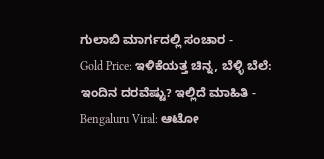ಗುಲಾಬಿ ಮಾರ್ಗದಲ್ಲಿ ಸಂಚಾರ -
Gold Price: ಇಳಿಕೆಯತ್ತ ಚಿನ್ನ, ಬೆಳ್ಳಿ ಬೆಲೆ: ಇಂದಿನ ದರವೆಷ್ಟು? ಇಲ್ಲಿದೆ ಮಾಹಿತಿ -
Bengaluru Viral: ಆಟೋ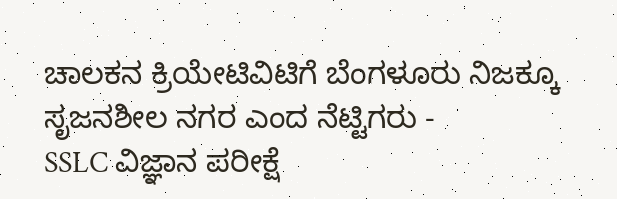ಚಾಲಕನ ಕ್ರಿಯೇಟಿವಿಟಿಗೆ ಬೆಂಗಳೂರು ನಿಜಕ್ಕೂ ಸೃಜನಶೀಲ ನಗರ ಎಂದ ನೆಟ್ಟಿಗರು -
SSLC ವಿಜ್ಞಾನ ಪರೀಕ್ಷೆ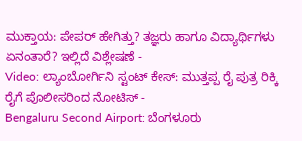ಮುಕ್ತಾಯ: ಪೇಪರ್ ಹೇಗಿತ್ತು? ತಜ್ಞರು ಹಾಗೂ ವಿದ್ಯಾರ್ಥಿಗಳು ಏನಂತಾರೆ? ಇಲ್ಲಿದೆ ವಿಶ್ಲೇಷಣೆ -
Video: ಲ್ಯಾಂಬೋರ್ಗಿನಿ ಸ್ಟಂಟ್ ಕೇಸ್: ಮುತ್ತಪ್ಪ ರೈ ಪುತ್ರ ರಿಕ್ಕಿ ರೈಗೆ ಪೊಲೀಸರಿಂದ ನೋಟಿಸ್ -
Bengaluru Second Airport: ಬೆಂಗಳೂರು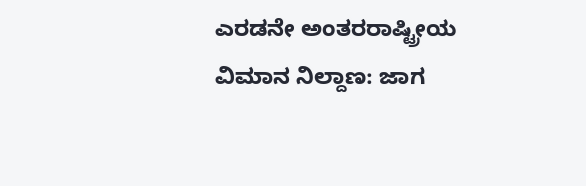ಎರಡನೇ ಅಂತರರಾಷ್ಟ್ರೀಯ ವಿಮಾನ ನಿಲ್ದಾಣ: ಜಾಗ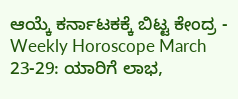ಆಯ್ಕೆ ಕರ್ನಾಟಕಕ್ಕೆ ಬಿಟ್ಟ ಕೇಂದ್ರ -
Weekly Horoscope March 23-29: ಯಾರಿಗೆ ಲಾಭ,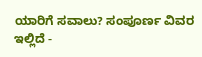ಯಾರಿಗೆ ಸವಾಲು? ಸಂಪೂರ್ಣ ವಿವರ ಇಲ್ಲಿದೆ -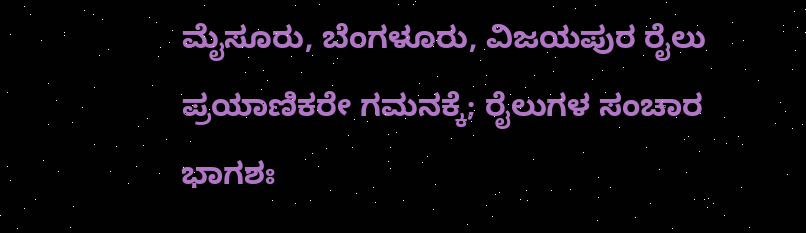ಮೈಸೂರು, ಬೆಂಗಳೂರು, ವಿಜಯಪುರ ರೈಲು ಪ್ರಯಾಣಿಕರೇ ಗಮನಕ್ಕೆ; ರೈಲುಗಳ ಸಂಚಾರ ಭಾಗಶಃ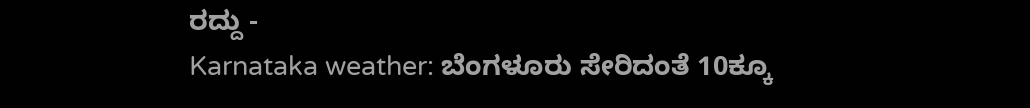ರದ್ದು -
Karnataka weather: ಬೆಂಗಳೂರು ಸೇರಿದಂತೆ 10ಕ್ಕೂ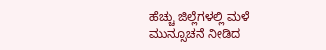ಹೆಚ್ಚು ಜಿಲ್ಲೆಗಳಲ್ಲಿ ಮಳೆ ಮುನ್ಸೂಚನೆ ನೀಡಿದ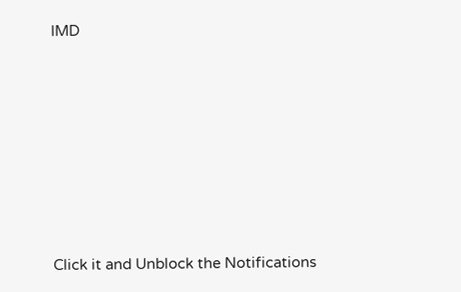IMD












Click it and Unblock the Notifications